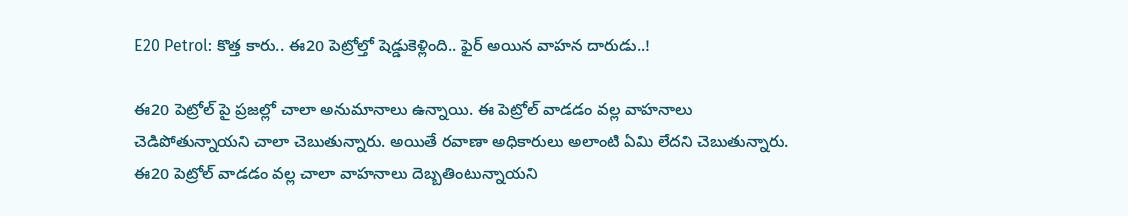E20 Petrol: కొత్త కారు.. ఈ20 పెట్రోల్తో షెడ్డుకెళ్లింది.. ఫైర్ అయిన వాహన దారుడు..!

ఈ20 పెట్రోల్ పై ప్రజల్లో చాలా అనుమానాలు ఉన్నాయి. ఈ పెట్రోల్ వాడడం వల్ల వాహనాలు చెడిపోతున్నాయని చాలా చెబుతున్నారు. అయితే రవాణా అధికారులు అలాంటి ఏమి లేదని చెబుతున్నారు. ఈ20 పెట్రోల్ వాడడం వల్ల చాలా వాహనాలు దెబ్బతింటున్నాయని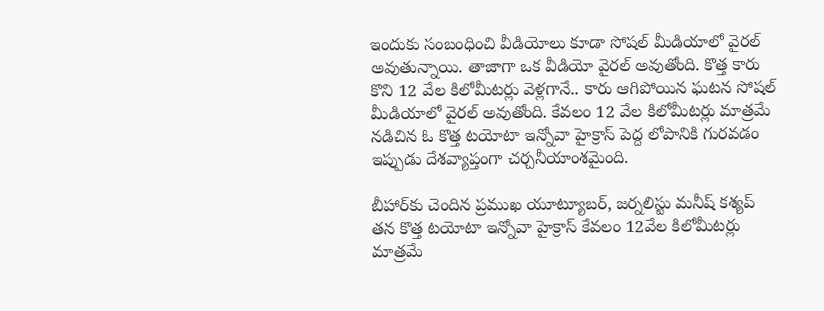ఇందుకు సంబంధించి వీడియోలు కూడా సోషల్ మీడియాలో వైరల్ అవుతున్నాయి. తాజాగా ఒక వీడియో వైరల్ అవుతోంది. కొత్త కారు కొని 12 వేల కిలోమీటర్లు వెళ్లగానే.. కారు ఆగిపోయిన ఘటన సోషల్ మీడియాలో వైరల్ అవుతోంది. కేవలం 12 వేల కిలోమీటర్లు మాత్రమే నడిచిన ఓ కొత్త టయోటా ఇన్నోవా హైక్రాస్ పెద్ద లోపానికి గురవడం ఇప్పుడు దేశవ్యాప్తంగా చర్చనీయాంశమైంది.

బీహార్‌కు చెందిన ప్రముఖ యూట్యూబర్, జర్నలిస్టు మనీష్ కశ్యప్ తన కొత్త టయోటా ఇన్నోవా హైక్రాస్ కేవలం 12వేల కిలోమీటర్లు మాత్రమే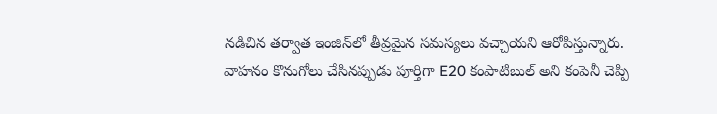నడిచిన తర్వాత ఇంజిన్‌లో తీవ్రమైన సమస్యలు వచ్చాయని ఆరోపిస్తున్నారు. వాహనం కొనుగోలు చేసినప్పుడు పూర్తిగా E20 కంపాటిబుల్ అని కంపెనీ చెప్పి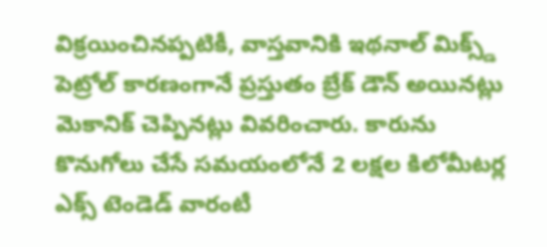విక్రయించినప్పటికీ, వాస్తవానికి ఇథనాల్ మిక్స్డ్ పెట్రోల్ కారణంగానే ప్రస్తుతం బ్రేక్ డౌన్ అయినట్లు మెకానిక్ చెప్పినట్లు వివరించారు. కారును కొనుగోలు చేసే సమయంలోనే 2 లక్షల కిలోమీటర్ల ఎక్స్ టెండెడ్ వారంటీ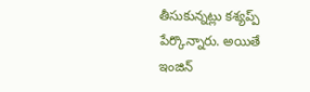తీసుకున్నట్లు కశ్యప్ప్ పేర్కొన్నారు. అయితే ఇంజిన్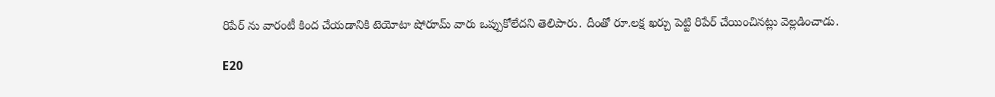రిపేర్ ను వారంటీ కింద చేయడానికి టెయోటా షోరూమ్ వారు ఒప్పుకోలేదని తెలిపారు. దీంతో రూ.లక్ష ఖర్చు పెట్టి రిపేర్ చేయించినట్లు వెల్లడించాడు.

E20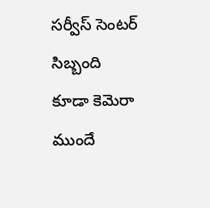సర్వీస్ సెంటర్ సిబ్బంది కూడా కెమెరా ముందే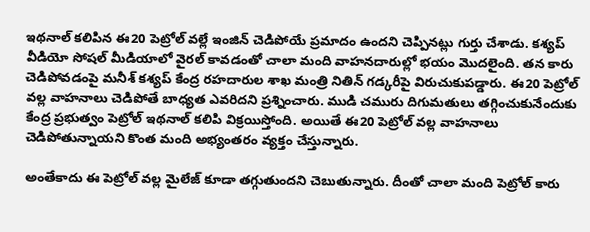ఇథనాల్ కలిపిన ఈ20 పెట్రోల్ వల్లే ఇంజిన్ చెడిపోయే ప్రమాదం ఉందని చెప్పినట్లు గుర్తు చేశాడు. కశ్యప్ వీడియో సోషల్ మీడియాలో వైరల్ కావడంతో చాలా మంది వాహనదారుల్లో భయం మొదలైంది. తన కారు చెడిపోవడంపై మనీశ్ కశ్యప్ కేంద్ర రహదారుల శాఖ మంత్రి నితిన్ గడ్కరీపై విరుచుకుపడ్డారు. ఈ20 పెట్రోల్ వల్ల వాహనాలు చెడిపోతే బాధ్యత ఎవరిదని ప్రశ్నించారు. ముడి చమురు దిగుమతులు తగ్గించుకునేందుకు కేంద్ర ప్రభుత్వం పెట్రోల్ ఇథనాల్ కలిపి విక్రయిస్తోంది. అయితే ఈ20 పెట్రోల్ వల్ల వాహనాలు చెడిపోతున్నాయని కొంత మంది అభ్యంతరం వ్యక్తం చేస్తున్నారు.

అంతేకాదు ఈ పెట్రోల్ వల్ల మైలేజ్ కూడా తగ్గుతుందని చెబుతున్నారు. దీంతో చాలా మంది పెట్రోల్ కారు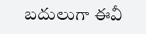బదులుగా ఈవీ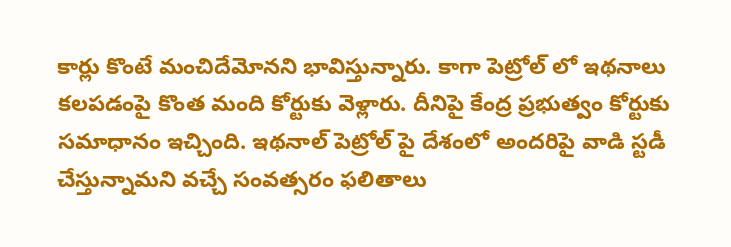కార్లు కొంటే మంచిదేమోనని భావిస్తున్నారు. కాగా పెట్రోల్ లో ఇథనాలు కలపడంపై కొంత మంది కోర్టుకు వెళ్లారు. దీనిపై కేంద్ర ప్రభుత్వం కోర్టుకు సమాధానం ఇచ్చింది. ఇథనాల్ పెట్రోల్ పై దేశంలో అందరిపై వాడి స్టడీ చేస్తున్నామని వచ్చే సంవత్సరం ఫలితాలు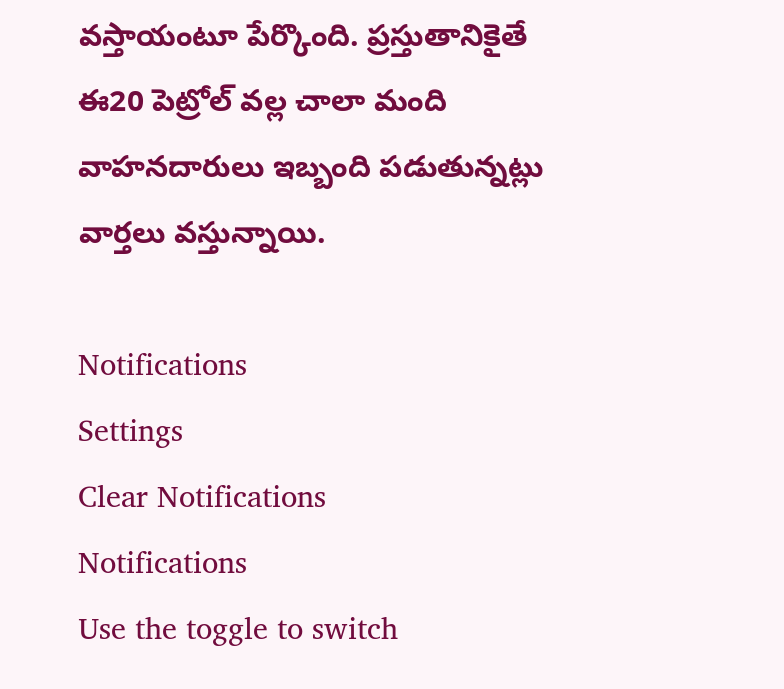వస్తాయంటూ పేర్కొంది. ప్రస్తుతానికైతే ఈ20 పెట్రోల్ వల్ల చాలా మంది వాహనదారులు ఇబ్బంది పడుతున్నట్లు వార్తలు వస్తున్నాయి.

Notifications
Settings
Clear Notifications
Notifications
Use the toggle to switch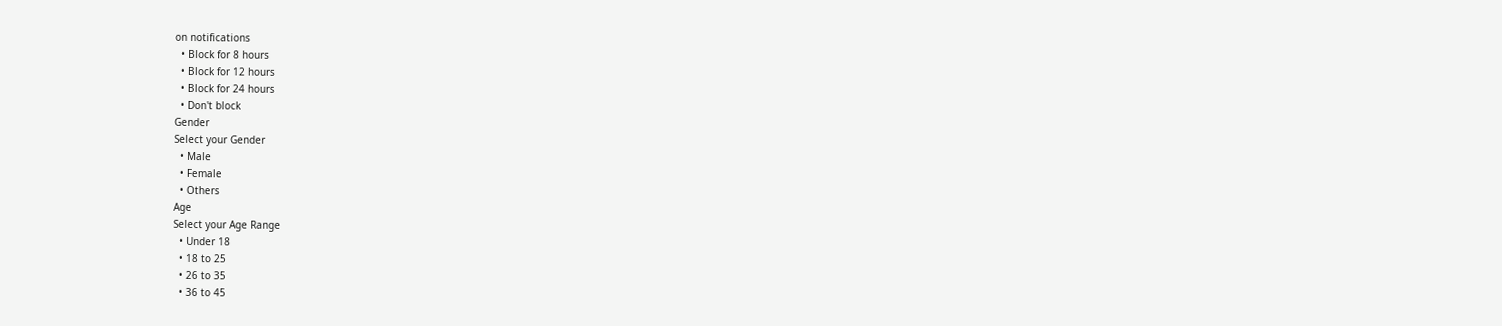on notifications
  • Block for 8 hours
  • Block for 12 hours
  • Block for 24 hours
  • Don't block
Gender
Select your Gender
  • Male
  • Female
  • Others
Age
Select your Age Range
  • Under 18
  • 18 to 25
  • 26 to 35
  • 36 to 45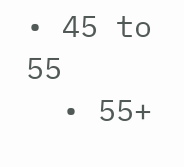• 45 to 55
  • 55+